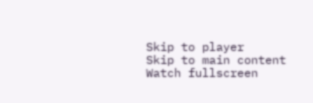Skip to player
Skip to main content
Watch fullscreen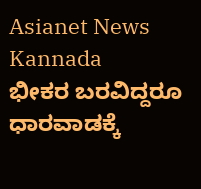Asianet News Kannada
ಭೀಕರ ಬರವಿದ್ದರೂ ಧಾರವಾಡಕ್ಕೆ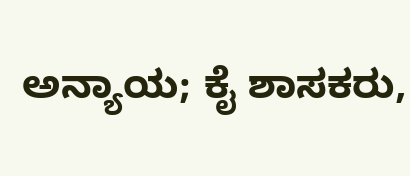ಅನ್ಯಾಯ; ಕೈ ಶಾಸಕರು,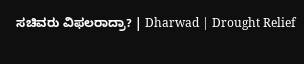ಸಚಿವರು ವಿಫಲರಾದ್ರಾ? | Dharwad | Drought Relief